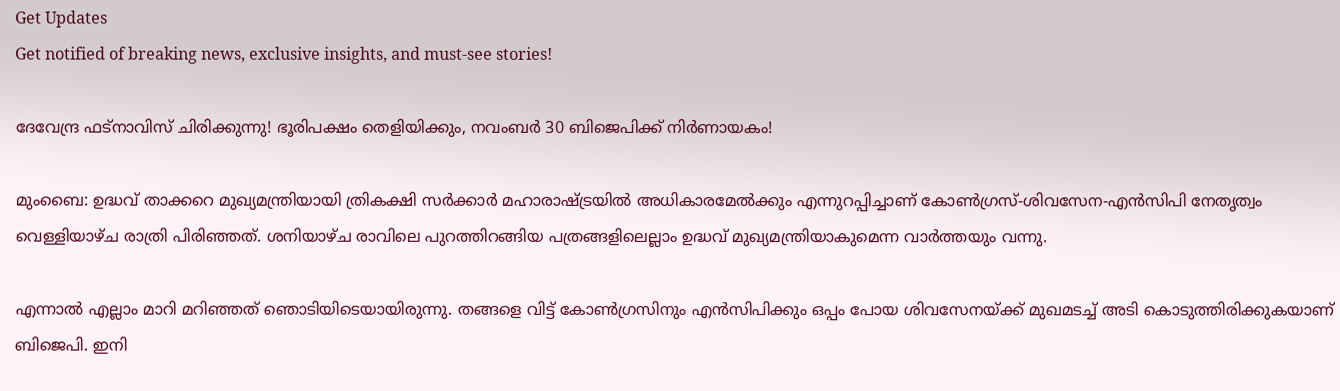Get Updates
Get notified of breaking news, exclusive insights, and must-see stories!

ദേവേന്ദ്ര ഫട്നാവിസ് ചിരിക്കുന്നു! ഭൂരിപക്ഷം തെളിയിക്കും, നവംബർ 30 ബിജെപിക്ക് നിർണായകം!

മുംബൈ: ഉദ്ധവ് താക്കറെ മുഖ്യമന്ത്രിയായി ത്രികക്ഷി സര്‍ക്കാര്‍ മഹാരാഷ്ട്രയില്‍ അധികാരമേല്‍ക്കും എന്നുറപ്പിച്ചാണ് കോണ്‍ഗ്രസ്-ശിവസേന-എന്‍സിപി നേതൃത്വം വെള്ളിയാഴ്ച രാത്രി പിരിഞ്ഞത്. ശനിയാഴ്ച രാവിലെ പുറത്തിറങ്ങിയ പത്രങ്ങളിലെല്ലാം ഉദ്ധവ് മുഖ്യമന്ത്രിയാകുമെന്ന വാര്‍ത്തയും വന്നു.

എന്നാല്‍ എല്ലാം മാറി മറിഞ്ഞത് ഞൊടിയിടെയായിരുന്നു. തങ്ങളെ വിട്ട് കോണ്‍ഗ്രസിനും എന്‍സിപിക്കും ഒപ്പം പോയ ശിവസേനയ്ക്ക് മുഖമടച്ച് അടി കൊടുത്തിരിക്കുകയാണ് ബിജെപി. ഇനി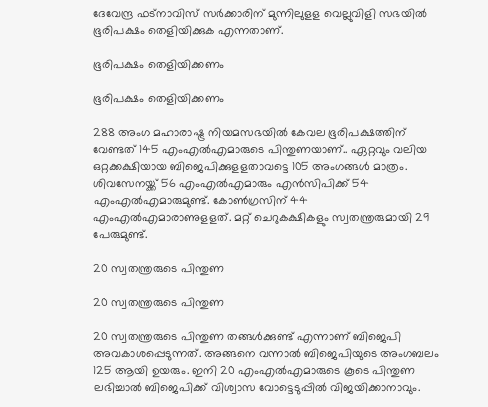ദേവേന്ദ്ര ഫട്‌നാവിസ് സര്‍ക്കാരിന് മുന്നിലുളള വെല്ലുവിളി സഭയില്‍ ഭൂരിപക്ഷം തെളിയിക്കുക എന്നതാണ്.

ഭൂരിപക്ഷം തെളിയിക്കണം

ഭൂരിപക്ഷം തെളിയിക്കണം

288 അംഗ മഹാരാഷ്ട്ര നിയമസഭയില്‍ കേവല ഭൂരിപക്ഷത്തിന് വേണ്ടത് 145 എംഎല്‍എമാരുടെ പിന്തുണയാണ്.. ഏറ്റവും വലിയ ഒറ്റക്കക്ഷിയായ ബിജെപിക്കുളളതാവട്ടെ 105 അംഗങ്ങള്‍ മാത്രം. ശിവസേനയ്ക്ക് 56 എംഎല്‍എമാരും എന്‍സിപിക്ക് 54 എംഎല്‍എമാരുമുണ്ട്. കോണ്‍ഗ്രസിന് 44 എംഎല്‍എമാരാണുളളത്. മറ്റ് ചെറുകക്ഷികളും സ്വതന്ത്രരുമായി 29 പേരുമുണ്ട്.

20 സ്വതന്ത്രരുടെ പിന്തുണ

20 സ്വതന്ത്രരുടെ പിന്തുണ

20 സ്വതന്ത്രരുടെ പിന്തുണ തങ്ങള്‍ക്കുണ്ട് എന്നാണ് ബിജെപി അവകാശപ്പെടുന്നത്. അങ്ങനെ വന്നാല്‍ ബിജെപിയുടെ അംഗബലം 125 ആയി ഉയരും. ഇനി 20 എംഎല്‍എമാരുടെ കൂടെ പിന്തുണ ലഭിച്ചാല്‍ ബിജെപിക്ക് വിശ്വാസ വോട്ടെടുപ്പില്‍ വിജയിക്കാനാവും.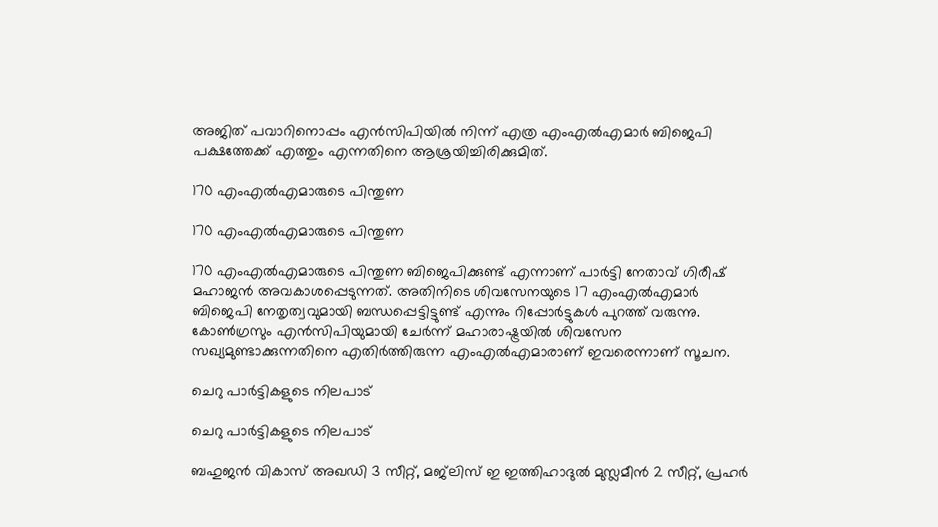അജിത് പവാറിനൊപ്പം എന്‍സിപിയില്‍ നിന്ന് എത്ര എംഎല്‍എമാര്‍ ബിജെപി പക്ഷത്തേക്ക് എത്തും എന്നതിനെ ആശ്രയിച്ചിരിക്കുമിത്.

170 എംഎല്‍എമാരുടെ പിന്തുണ

170 എംഎല്‍എമാരുടെ പിന്തുണ

170 എംഎല്‍എമാരുടെ പിന്തുണ ബിജെപിക്കുണ്ട് എന്നാണ് പാര്‍ട്ടി നേതാവ് ഗിരീഷ് മഹാജന്‍ അവകാശപ്പെടുന്നത്. അതിനിടെ ശിവസേനയുടെ 17 എംഎല്‍എമാര്‍ ബിജെപി നേതൃത്വവുമായി ബന്ധപ്പെട്ടിട്ടുണ്ട് എന്നും റിപ്പോര്‍ട്ടുകള്‍ പുറത്ത് വരുന്നു. കോണ്‍ഗ്രസും എന്‍സിപിയുമായി ചേര്‍ന്ന് മഹാരാഷ്ട്രയില്‍ ശിവസേന സഖ്യമുണ്ടാക്കുന്നതിനെ എതിര്‍ത്തിരുന്ന എംഎല്‍എമാരാണ് ഇവരെന്നാണ് സൂചന.

ചെറു പാര്‍ട്ടികളുടെ നിലപാട്

ചെറു പാര്‍ട്ടികളുടെ നിലപാട്

ബഹുജന്‍ വികാസ് അഖഡി 3 സീറ്റ്, മജ്‌ലിസ് ഇ ഇത്തിഹാദുല്‍ മുസ്ലമീന്‍ 2 സീറ്റ്, പ്രഹര്‍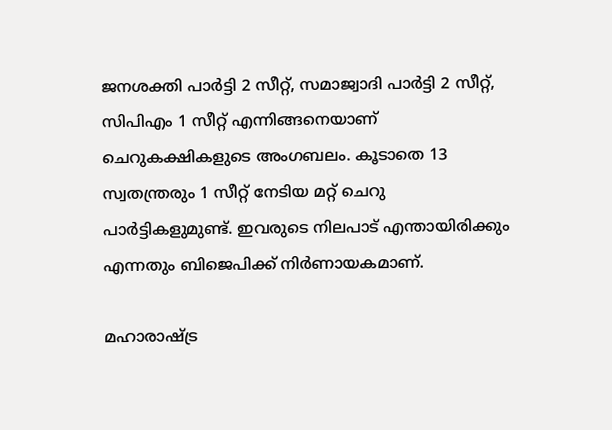ജനശക്തി പാര്‍ട്ടി 2 സീറ്റ്, സമാജ്വാദി പാര്‍ട്ടി 2 സീറ്റ്, സിപിഎം 1 സീറ്റ് എന്നിങ്ങനെയാണ് ചെറുകക്ഷികളുടെ അംഗബലം. കൂടാതെ 13 സ്വതന്ത്രരും 1 സീറ്റ് നേടിയ മറ്റ് ചെറു പാര്‍ട്ടികളുമുണ്ട്. ഇവരുടെ നിലപാട് എന്തായിരിക്കും എന്നതും ബിജെപിക്ക് നിര്‍ണായകമാണ്.

മഹാരാഷ്ട്ര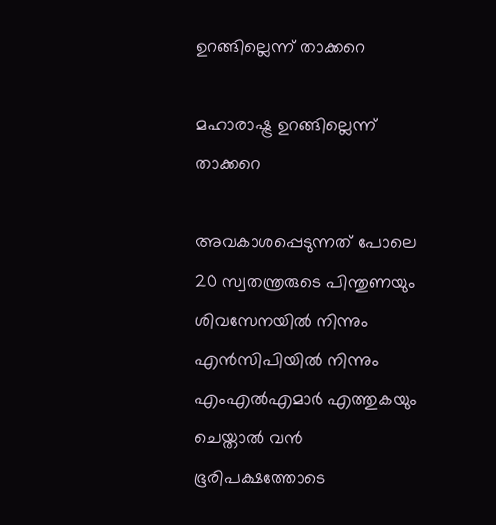ഉറങ്ങില്ലെന്ന് താക്കറെ

മഹാരാഷ്ട്ര ഉറങ്ങില്ലെന്ന് താക്കറെ

അവകാശപ്പെടുന്നത് പോലെ 20 സ്വതന്ത്രരുടെ പിന്തുണയും ശിവസേനയില്‍ നിന്നും എന്‍സിപിയില്‍ നിന്നും എംഎല്‍എമാര്‍ എത്തുകയും ചെയ്താല്‍ വന്‍ ഭൂരിപക്ഷത്തോടെ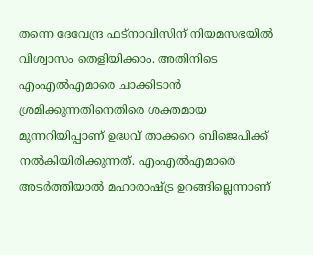തന്നെ ദേവേന്ദ്ര ഫട്‌നാവിസിന് നിയമസഭയില്‍ വിശ്വാസം തെളിയിക്കാം. അതിനിടെ എംഎല്‍എമാരെ ചാക്കിടാന്‍ ശ്രമിക്കുന്നതിനെതിരെ ശക്തമായ മുന്നറിയിപ്പാണ് ഉദ്ധവ് താക്കറെ ബിജെപിക്ക് നല്‍കിയിരിക്കുന്നത്. എംഎല്‍എമാരെ അടര്‍ത്തിയാല്‍ മഹാരാഷ്ട്ര ഉറങ്ങില്ലെന്നാണ്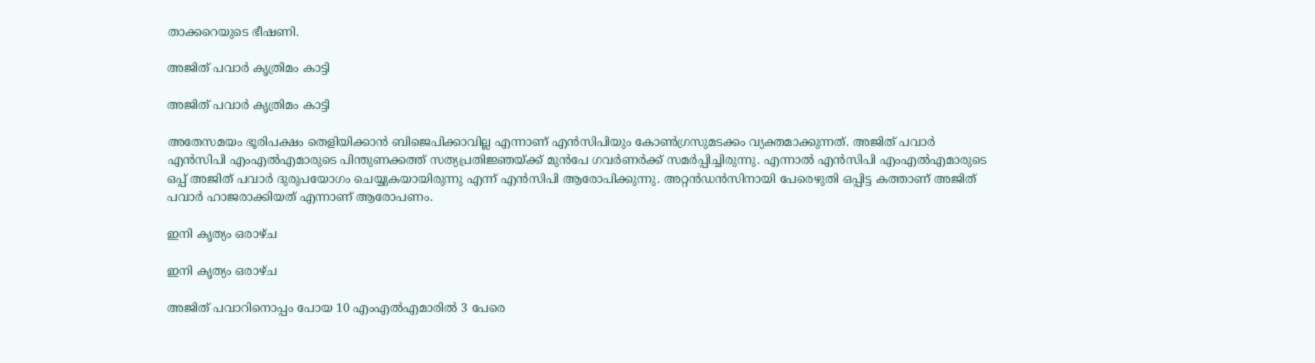താക്കറെയുടെ ഭീഷണി.

അജിത് പവാർ കൃത്രിമം കാട്ടി

അജിത് പവാർ കൃത്രിമം കാട്ടി

അതേസമയം ഭൂരിപക്ഷം തെളിയിക്കാന്‍ ബിജെപിക്കാവില്ല എന്നാണ് എന്‍സിപിയും കോണ്‍ഗ്രസുമടക്കം വ്യക്തമാക്കുന്നത്. അജിത് പവാര്‍ എന്‍സിപി എംഎല്‍എമാരുടെ പിന്തുണക്കത്ത് സത്യപ്രതിജ്ഞയ്ക്ക് മുന്‍പേ ഗവര്‍ണര്‍ക്ക് സമര്‍പ്പിച്ചിരുന്നു. എന്നാല്‍ എന്‍സിപി എംഎല്‍എമാരുടെ ഒപ്പ് അജിത് പവാര്‍ ദുരുപയോഗം ചെയ്യുകയായിരുന്നു എന്ന് എന്‍സിപി ആരോപിക്കുന്നു. അറ്റന്‍ഡന്‍സിനായി പേരെഴുതി ഒപ്പിട്ട കത്താണ് അജിത് പവാര്‍ ഹാജരാക്കിയത് എന്നാണ് ആരോപണം.

ഇനി കൃത്യം ഒരാഴ്ച

ഇനി കൃത്യം ഒരാഴ്ച

അജിത് പവാറിനൊപ്പം പോയ 10 എംഎല്‍എമാരില്‍ 3 പേരെ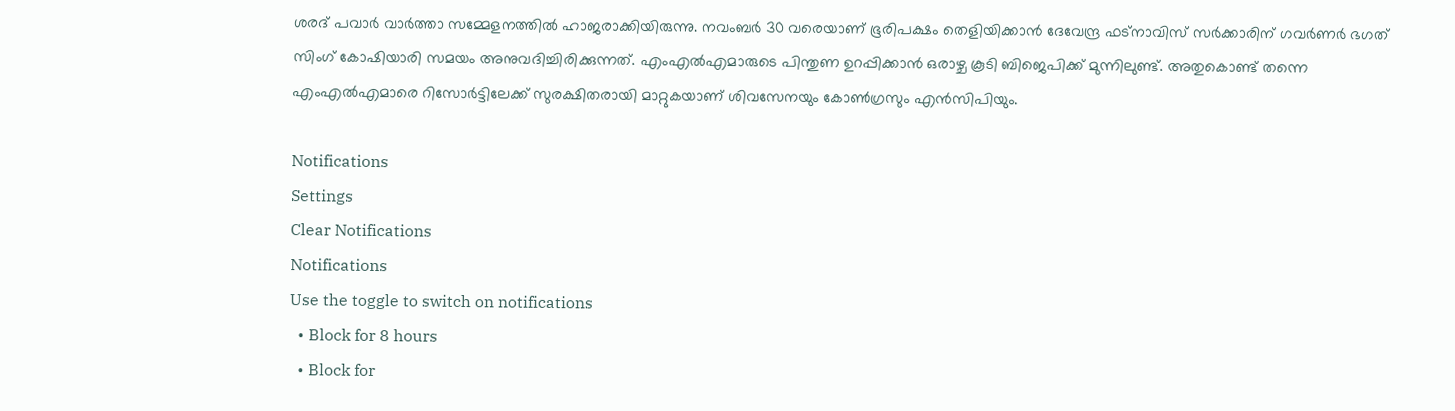ശരദ് പവാര്‍ വാര്‍ത്താ സമ്മേളനത്തില്‍ ഹാജരാക്കിയിരുന്നു. നവംബര്‍ 30 വരെയാണ് ഭൂരിപക്ഷം തെളിയിക്കാന്‍ ദേവേന്ദ്ര ഫട്‌നാവിസ് സര്‍ക്കാരിന് ഗവര്‍ണര്‍ ഭഗത് സിംഗ് കോഷിയാരി സമയം അനുവദിച്ചിരിക്കുന്നത്. എംഎല്‍എമാരുടെ പിന്തുണ ഉറപ്പിക്കാന്‍ ഒരാഴ്ച കൂടി ബിജെപിക്ക് മുന്നിലുണ്ട്. അതുകൊണ്ട് തന്നെ എംഎല്‍എമാരെ റിസോര്‍ട്ടിലേക്ക് സുരക്ഷിതരായി മാറ്റുകയാണ് ശിവസേനയും കോണ്‍ഗ്രസും എന്‍സിപിയും.

Notifications
Settings
Clear Notifications
Notifications
Use the toggle to switch on notifications
  • Block for 8 hours
  • Block for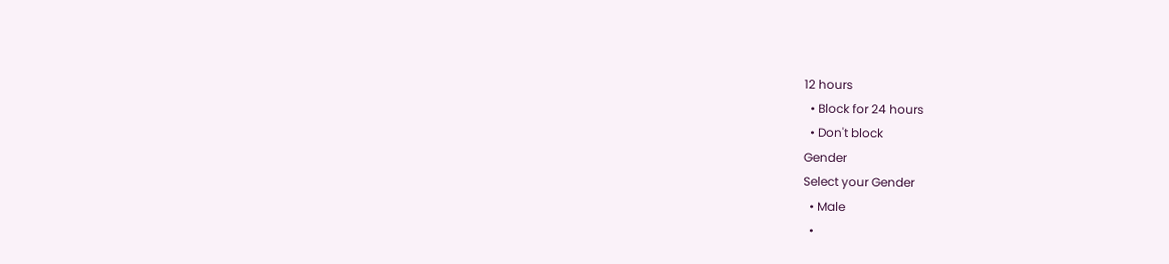12 hours
  • Block for 24 hours
  • Don't block
Gender
Select your Gender
  • Male
  •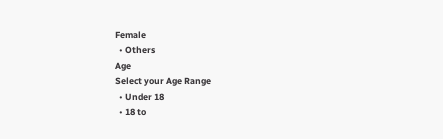Female
  • Others
Age
Select your Age Range
  • Under 18
  • 18 to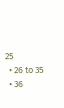25
  • 26 to 35
  • 36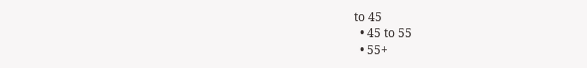to 45
  • 45 to 55
  • 55+